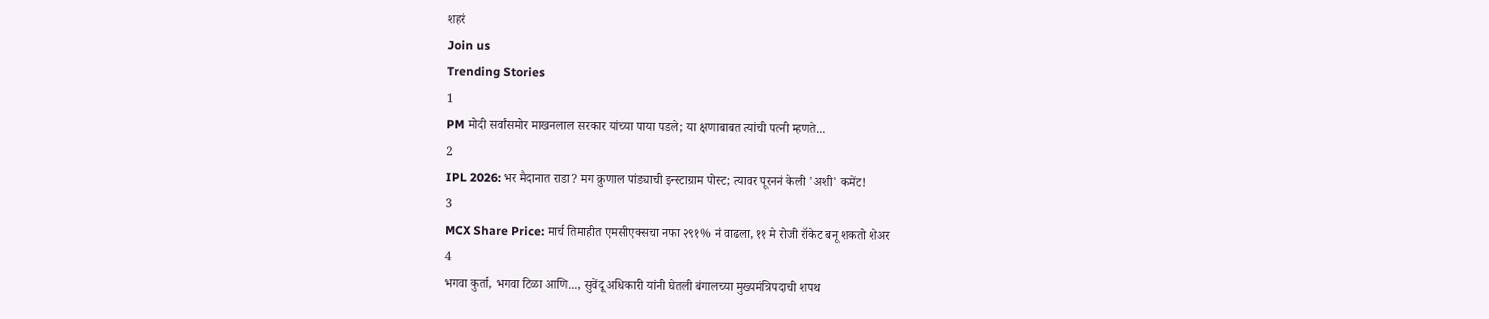शहरं
Join us
Trending Stories
1
PM मोदी सर्वांसमोर माखनलाल सरकार यांच्या पाया पडले; या क्षणाबाबत त्यांची पत्नी म्हणते...
2
IPL 2026: भर मैदानात राडा? मग क्रुणाल पांड्याची इन्स्टाग्राम पोस्ट; त्यावर पूरननं केली 'अशी' कमेंट!
3
MCX Share Price: मार्च तिमाहीत एमसीएक्सचा नफा २९१% नं वाढला, ११ मे रोजी रॉकेट बनू शकतो शेअर
4
भगवा कुर्ता, भगवा टिळा आणि..., सुवेंदू अधिकारी यांनी घेतली बंगालच्या मुख्यमंत्रिपदाची शपथ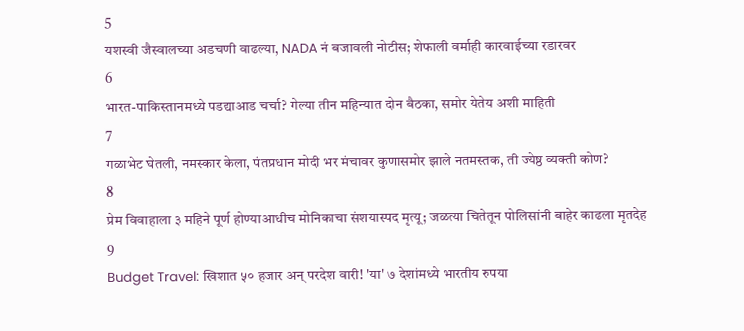5
यशस्वी जैस्वालच्या अडचणी वाढल्या, NADA नं बजावली नोटीस; शेफाली वर्माही कारवाईच्या रडारवर
6
भारत-पाकिस्तानमध्ये पडद्याआड चर्चा? गेल्या तीन महिन्यात दोन बैठका, समोर येतेय अशी माहिती
7
गळाभेट घेतली, नमस्कार केला, पंतप्रधान मोदी भर मंचावर कुणासमोर झाले नतमस्तक, ती ज्येष्ठ व्यक्ती कोण?
8
प्रेम विवाहाला ३ महिने पूर्ण होण्याआधीच मोनिकाचा संशयास्पद मृत्यू; जळत्या चितेतून पोलिसांनी बाहेर काढला मृतदेह
9
Budget Travel: खिशात ५० हजार अन् परदेश वारी! 'या' ७ देशांमध्ये भारतीय रुपया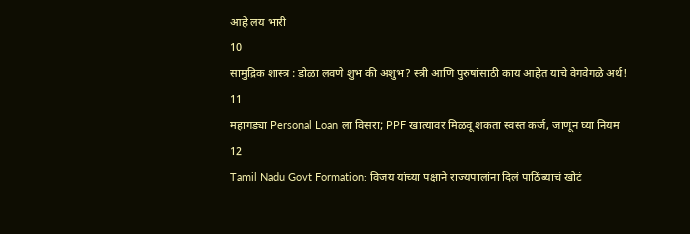आहे लय भारी
10
सामुद्रिक शास्त्र : डोळा लवणे शुभ की अशुभ? स्त्री आणि पुरुषांसाठी काय आहेत याचे वेगवेगळे अर्थ!
11
महागड्या Personal Loan ला विसरा; PPF खात्यावर मिळवू शकता स्वस्त कर्ज, जाणून घ्या नियम
12
Tamil Nadu Govt Formation: विजय यांच्या पक्षाने राज्यपालांना दिलं पाठिंब्याचं खोटं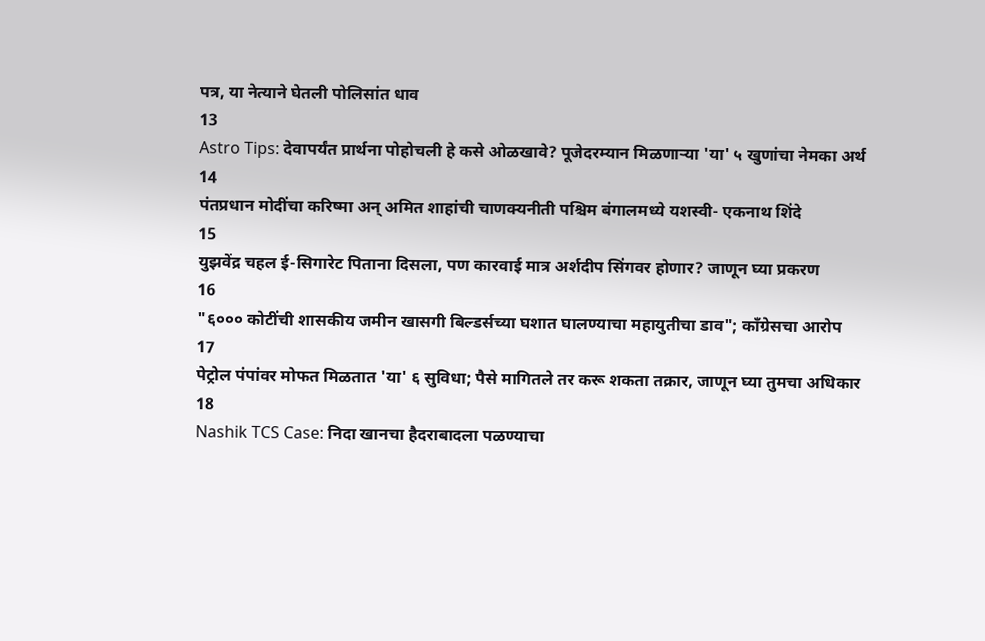पत्र, या नेत्याने घेतली पोलिसांत धाव
13
Astro Tips: देवापर्यंत प्रार्थना पोहोचली हे कसे ओळखावे? पूजेदरम्यान मिळणाऱ्या 'या' ५ खुणांचा नेमका अर्थ
14
पंतप्रधान मोदींचा करिष्मा अन् अमित शाहांची चाणक्यनीती पश्चिम बंगालमध्ये यशस्वी- एकनाथ शिंदे
15
युझवेंद्र चहल ई-सिगारेट पिताना दिसला, पण कारवाई मात्र अर्शदीप सिंगवर होणार? जाणून घ्या प्रकरण
16
"६००० कोटींची शासकीय जमीन खासगी बिल्डर्सच्या घशात घालण्याचा महायुतीचा डाव"; काँग्रेसचा आरोप
17
पेट्रोल पंपांवर मोफत मिळतात 'या' ६ सुविधा; पैसे मागितले तर करू शकता तक्रार, जाणून घ्या तुमचा अधिकार
18
Nashik TCS Case: निदा खानचा हैदराबादला पळण्याचा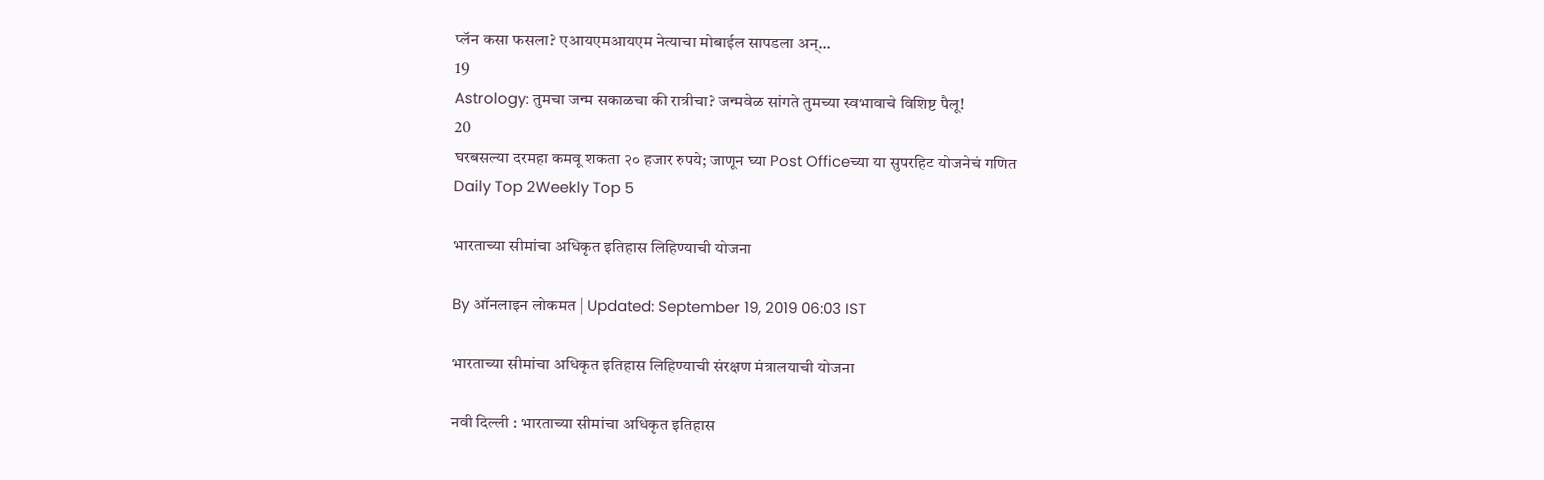प्लॅन कसा फसला? एआयएमआयएम नेत्याचा मोबाईल सापडला अन्...
19
Astrology: तुमचा जन्म सकाळचा की रात्रीचा? जन्मवेळ सांगते तुमच्या स्वभावाचे विशिष्ट पैलू!
20
घरबसल्या दरमहा कमवू शकता २० हजार रुपये; जाणून घ्या Post Officeच्या या सुपरहिट योजनेचं गणित
Daily Top 2Weekly Top 5

भारताच्या सीमांचा अधिकृत इतिहास लिहिण्याची योजना

By ऑनलाइन लोकमत | Updated: September 19, 2019 06:03 IST

भारताच्या सीमांचा अधिकृत इतिहास लिहिण्याची संरक्षण मंत्रालयाची योजना

नवी दिल्ली : भारताच्या सीमांचा अधिकृत इतिहास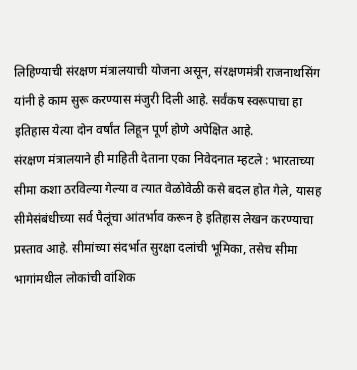लिहिण्याची संरक्षण मंत्रालयाची योजना असून, संरक्षणमंत्री राजनाथसिंग यांनी हे काम सुरू करण्यास मंजुरी दिली आहे. सर्वंकष स्वरूपाचा हा इतिहास येत्या दोन वर्षांत लिहून पूर्ण होणे अपेक्षित आहे.
संरक्षण मंत्रालयाने ही माहिती देताना एका निवेदनात म्हटले : भारताच्या सीमा कशा ठरविल्या गेल्या व त्यात वेळोवेळी कसे बदल होत गेले, यासह सीमेसंबंधीच्या सर्व पैलूंचा आंतर्भाव करून हे इतिहास लेखन करण्याचा प्रस्ताव आहे. सीमांच्या संदर्भात सुरक्षा दलांची भूमिका, तसेच सीमा भागांमधील लोकांची वांशिक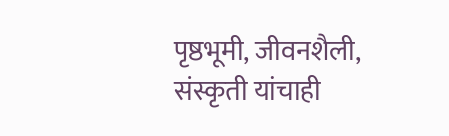पृष्ठभूमी, जीवनशैली, संस्कृती यांचाही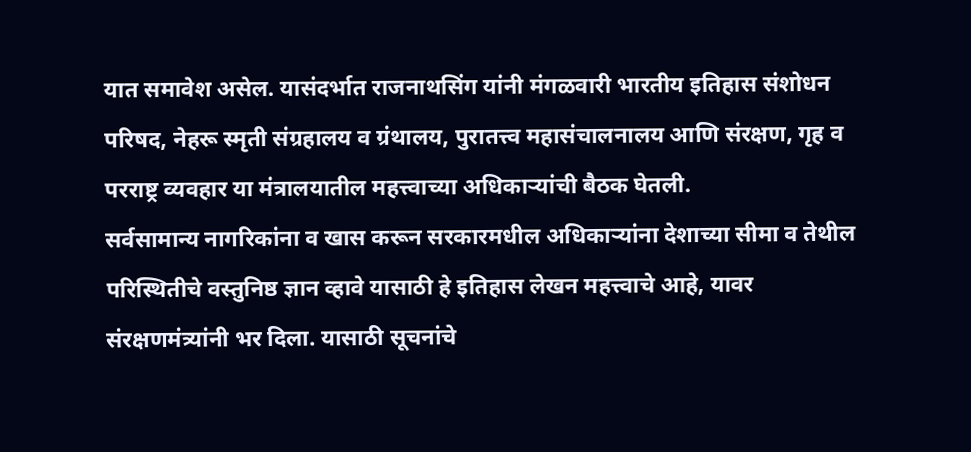यात समावेश असेल. यासंदर्भात राजनाथसिंग यांनी मंगळवारी भारतीय इतिहास संशोधन परिषद, नेहरू स्मृती संग्रहालय व ग्रंथालय, पुरातत्त्व महासंचालनालय आणि संरक्षण, गृह व परराष्ट्र व्यवहार या मंत्रालयातील महत्त्वाच्या अधिकाऱ्यांची बैठक घेतली.
सर्वसामान्य नागरिकांना व खास करून सरकारमधील अधिकाऱ्यांना देशाच्या सीमा व तेथील परिस्थितीचे वस्तुनिष्ठ ज्ञान व्हावे यासाठी हे इतिहास लेखन महत्त्वाचे आहे, यावर संरक्षणमंत्र्यांनी भर दिला. यासाठी सूचनांचे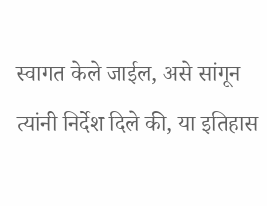स्वागत केले जाईल, असे सांगून त्यांनी निर्देश दिले की, या इतिहास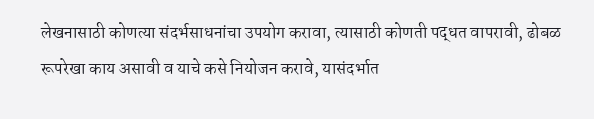लेखनासाठी कोणत्या संदर्भसाधनांचा उपयोग करावा, त्यासाठी कोणती पद्धत वापरावी, ढोबळ रूपरेखा काय असावी व याचे कसे नियोजन करावे, यासंदर्भात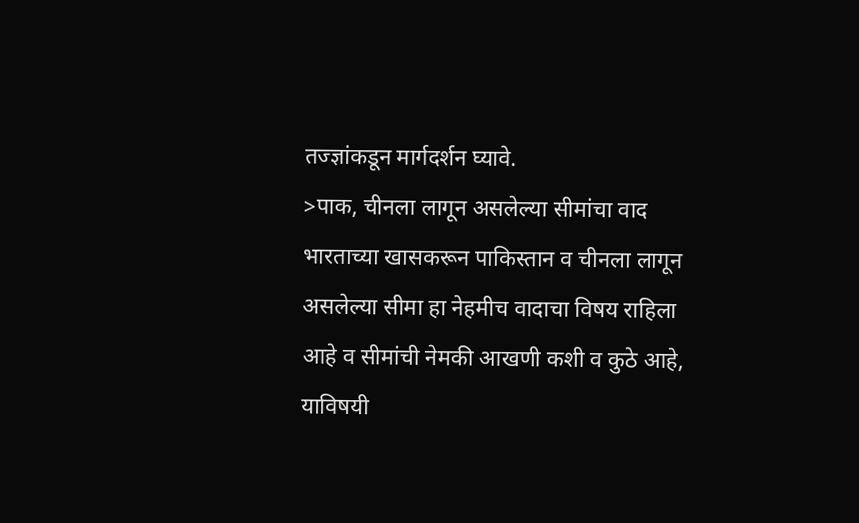तज्ज्ञांकडून मार्गदर्शन घ्यावे.
>पाक, चीनला लागून असलेल्या सीमांचा वाद
भारताच्या खासकरून पाकिस्तान व चीनला लागून असलेल्या सीमा हा नेहमीच वादाचा विषय राहिला आहे व सीमांची नेमकी आखणी कशी व कुठे आहे, याविषयी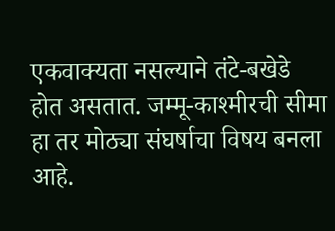एकवाक्यता नसल्याने तंटे-बखेडे होत असतात. जम्मू-काश्मीरची सीमा हा तर मोठ्या संघर्षाचा विषय बनला आहे.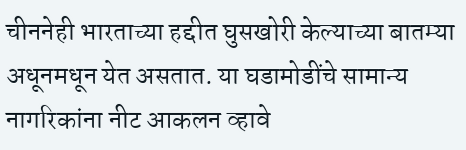चीननेही भारताच्या हद्दीत घुसखोरी केल्याच्या बातम्या अधूनमधून येत असतात. या घडामोडींचे सामान्य नागरिकांना नीट आकलन व्हावे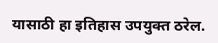यासाठी हा इतिहास उपयुक्त ठरेल.